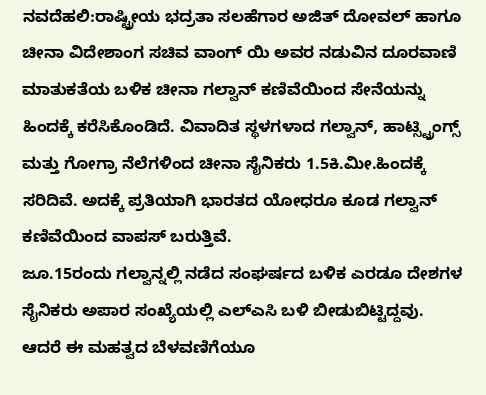ನವದೆಹಲಿ:ರಾಷ್ಟ್ರೀಯ ಭದ್ರತಾ ಸಲಹೆಗಾರ ಅಜಿತ್ ದೋವಲ್ ಹಾಗೂ ಚೀನಾ ವಿದೇಶಾಂಗ ಸಚಿವ ವಾಂಗ್ ಯಿ ಅವರ ನಡುವಿನ ದೂರವಾಣಿ ಮಾತುಕತೆಯ ಬಳಿಕ ಚೀನಾ ಗಲ್ವಾನ್ ಕಣಿವೆಯಿಂದ ಸೇನೆಯನ್ನು ಹಿಂದಕ್ಕೆ ಕರೆಸಿಕೊಂಡಿದೆ. ವಿವಾದಿತ ಸ್ಥಳಗಳಾದ ಗಲ್ವಾನ್, ಹಾಟ್ಸ್ಟ್ರಿಂಗ್ಸ್ ಮತ್ತು ಗೋಗ್ರಾ ನೆಲೆಗಳಿಂದ ಚೀನಾ ಸೈನಿಕರು 1.5ಕಿ.ಮೀ.ಹಿಂದಕ್ಕೆ ಸರಿದಿವೆ. ಅದಕ್ಕೆ ಪ್ರತಿಯಾಗಿ ಭಾರತದ ಯೋಧರೂ ಕೂಡ ಗಲ್ವಾನ್ ಕಣಿವೆಯಿಂದ ವಾಪಸ್ ಬರುತ್ತಿವೆ.
ಜೂ.15ರಂದು ಗಲ್ವಾನ್ನಲ್ಲಿ ನಡೆದ ಸಂಘರ್ಷದ ಬಳಿಕ ಎರಡೂ ದೇಶಗಳ ಸೈನಿಕರು ಅಪಾರ ಸಂಖ್ಯೆಯಲ್ಲಿ ಎಲ್ಎಸಿ ಬಳಿ ಬೀಡುಬಿಟ್ಟಿದ್ದವು. ಆದರೆ ಈ ಮಹತ್ವದ ಬೆಳವಣಿಗೆಯೂ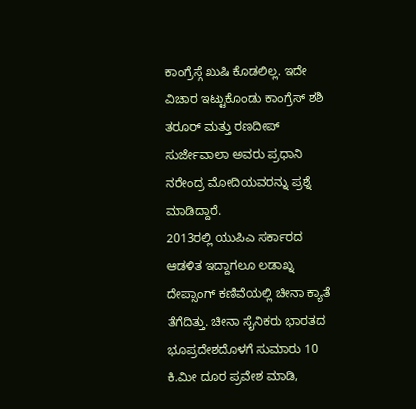ಕಾಂಗ್ರೆಸ್ಗೆ ಖುಷಿ ಕೊಡಲಿಲ್ಲ. ಇದೇ ವಿಚಾರ ಇಟ್ಟುಕೊಂಡು ಕಾಂಗ್ರೆಸ್ ಶಶಿ ತರೂರ್ ಮತ್ತು ರಣದೀಪ್ ಸುರ್ಜೇವಾಲಾ ಅವರು ಪ್ರಧಾನಿ ನರೇಂದ್ರ ಮೋದಿಯವರನ್ನು ಪ್ರಶ್ನೆ ಮಾಡಿದ್ದಾರೆ.
2013ರಲ್ಲಿ ಯುಪಿಎ ಸರ್ಕಾರದ ಆಡಳಿತ ಇದ್ದಾಗಲೂ ಲಡಾಖ್ನ ದೇಪ್ಸಾಂಗ್ ಕಣಿವೆಯಲ್ಲಿ ಚೀನಾ ಕ್ಯಾತೆ ತೆಗೆದಿತ್ತು. ಚೀನಾ ಸೈನಿಕರು ಭಾರತದ ಭೂಪ್ರದೇಶದೊಳಗೆ ಸುಮಾರು 10 ಕಿ.ಮೀ ದೂರ ಪ್ರವೇಶ ಮಾಡಿ,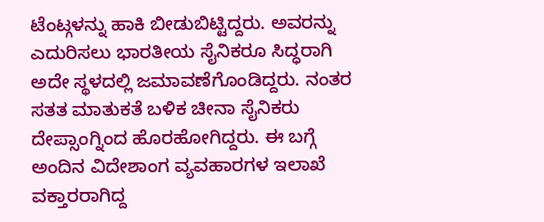ಟೆಂಟ್ಗಳನ್ನು ಹಾಕಿ ಬೀಡುಬಿಟ್ಟಿದ್ದರು. ಅವರನ್ನು ಎದುರಿಸಲು ಭಾರತೀಯ ಸೈನಿಕರೂ ಸಿದ್ಧರಾಗಿ ಅದೇ ಸ್ಥಳದಲ್ಲಿ ಜಮಾವಣೆಗೊಂಡಿದ್ದರು. ನಂತರ ಸತತ ಮಾತುಕತೆ ಬಳಿಕ ಚೀನಾ ಸೈನಿಕರು ದೇಪ್ಸಾಂಗ್ನಿಂದ ಹೊರಹೋಗಿದ್ದರು. ಈ ಬಗ್ಗೆ ಅಂದಿನ ವಿದೇಶಾಂಗ ವ್ಯವಹಾರಗಳ ಇಲಾಖೆ ವಕ್ತಾರರಾಗಿದ್ದ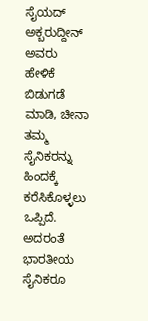ಸೈಯದ್ ಅಕ್ಬರುದ್ದೀನ್ ಅವರು ಹೇಳಿಕೆ ಬಿಡುಗಡೆ ಮಾಡಿ, ಚೀನಾ ತಮ್ಮ ಸೈನಿಕರನ್ನು ಹಿಂದಕ್ಕೆ ಕರೆಸಿಕೊಳ್ಳಲು ಒಪ್ಪಿದೆ. ಅದರಂತೆ ಭಾರತೀಯ ಸೈನಿಕರೂ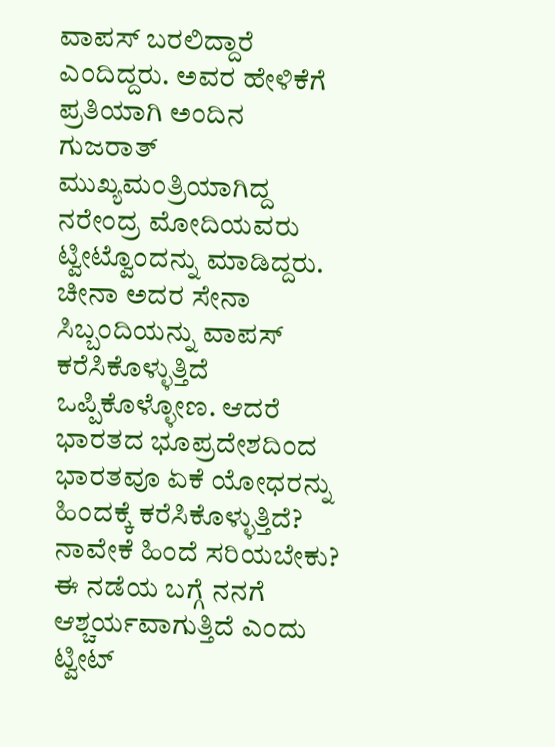ವಾಪಸ್ ಬರಲಿದ್ದಾರೆ ಎಂದಿದ್ದರು. ಅವರ ಹೇಳಿಕೆಗೆ ಪ್ರತಿಯಾಗಿ ಅಂದಿನ ಗುಜರಾತ್ ಮುಖ್ಯಮಂತ್ರಿಯಾಗಿದ್ದ ನರೇಂದ್ರ ಮೋದಿಯವರು ಟ್ವೀಟ್ವೊಂದನ್ನು ಮಾಡಿದ್ದರು. ಚೀನಾ ಅದರ ಸೇನಾ ಸಿಬ್ಬಂದಿಯನ್ನು ವಾಪಸ್ ಕರೆಸಿಕೊಳ್ಳುತ್ತಿದೆ ಒಪ್ಪಿಕೊಳ್ಳೋಣ. ಆದರೆ ಭಾರತದ ಭೂಪ್ರದೇಶದಿಂದ ಭಾರತವೂ ಏಕೆ ಯೋಧರನ್ನು ಹಿಂದಕ್ಕೆ ಕರೆಸಿಕೊಳ್ಳುತ್ತಿದೆ? ನಾವೇಕೆ ಹಿಂದೆ ಸರಿಯಬೇಕು? ಈ ನಡೆಯ ಬಗ್ಗೆ ನನಗೆ ಆಶ್ಚರ್ಯವಾಗುತ್ತಿದೆ ಎಂದು ಟ್ವೀಟ್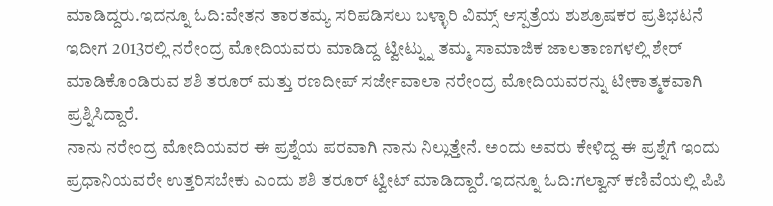ಮಾಡಿದ್ದರು.ಇದನ್ನೂ ಓದಿ:ವೇತನ ತಾರತಮ್ಯ ಸರಿಪಡಿಸಲು ಬಳ್ಳಾರಿ ವಿಮ್ಸ್ ಆಸ್ಪತ್ರೆಯ ಶುಶ್ರೂಷಕರ ಪ್ರತಿಭಟನೆ
ಇದೀಗ 2013ರಲ್ಲಿ ನರೇಂದ್ರ ಮೋದಿಯವರು ಮಾಡಿದ್ದ ಟ್ವೀಟ್ನ್ನು ತಮ್ಮ ಸಾಮಾಜಿಕ ಜಾಲತಾಣಗಳಲ್ಲಿ ಶೇರ್ ಮಾಡಿಕೊಂಡಿರುವ ಶಶಿ ತರೂರ್ ಮತ್ತು ರಣದೀಪ್ ಸರ್ಜೇವಾಲಾ ನರೇಂದ್ರ ಮೋದಿಯವರನ್ನು ಟೀಕಾತ್ಮಕವಾಗಿ ಪ್ರಶ್ನಿಸಿದ್ದಾರೆ.
ನಾನು ನರೇಂದ್ರ ಮೋದಿಯವರ ಈ ಪ್ರಶ್ನೆಯ ಪರವಾಗಿ ನಾನು ನಿಲ್ಲುತ್ತೇನೆ. ಅಂದು ಅವರು ಕೇಳಿದ್ದ ಈ ಪ್ರಶ್ನೆಗೆ ಇಂದು ಪ್ರಧಾನಿಯವರೇ ಉತ್ತರಿಸಬೇಕು ಎಂದು ಶಶಿ ತರೂರ್ ಟ್ವೀಟ್ ಮಾಡಿದ್ದಾರೆ.ಇದನ್ನೂ ಓದಿ:ಗಲ್ವಾನ್ ಕಣಿವೆಯಲ್ಲಿ ಪಿಪಿ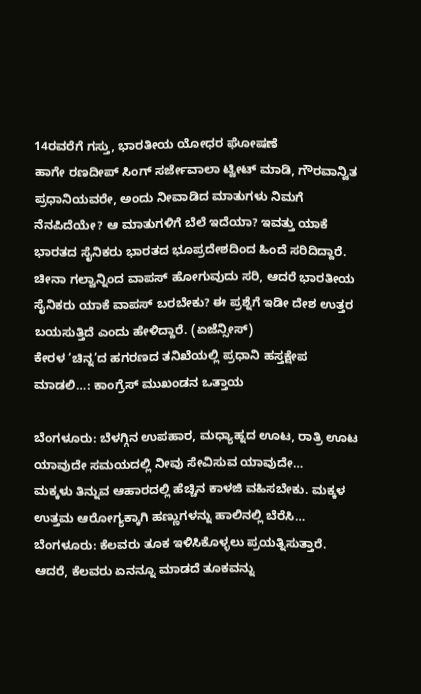14ರವರೆಗೆ ಗಸ್ತು, ಭಾರತೀಯ ಯೋಧರ ಘೋಷಣೆ
ಹಾಗೇ ರಣದೀಪ್ ಸಿಂಗ್ ಸರ್ಜೇವಾಲಾ ಟ್ವೀಟ್ ಮಾಡಿ, ಗೌರವಾನ್ವಿತ ಪ್ರಧಾನಿಯವರೇ, ಅಂದು ನೀವಾಡಿದ ಮಾತುಗಳು ನಿಮಗೆ ನೆನಪಿದೆಯೇ? ಆ ಮಾತುಗಳಿಗೆ ಬೆಲೆ ಇದೆಯಾ? ಇವತ್ತು ಯಾಕೆ ಭಾರತದ ಸೈನಿಕರು ಭಾರತದ ಭೂಪ್ರದೇಶದಿಂದ ಹಿಂದೆ ಸರಿದಿದ್ದಾರೆ. ಚೀನಾ ಗಲ್ವಾನ್ನಿಂದ ವಾಪಸ್ ಹೋಗುವುದು ಸರಿ, ಆದರೆ ಭಾರತೀಯ ಸೈನಿಕರು ಯಾಕೆ ವಾಪಸ್ ಬರಬೇಕು? ಈ ಪ್ರಶ್ನೆಗೆ ಇಡೀ ದೇಶ ಉತ್ತರ ಬಯಸುತ್ತಿದೆ ಎಂದು ಹೇಳಿದ್ದಾರೆ. (ಏಜೆನ್ಸೀಸ್)
ಕೇರಳ ‘ಚಿನ್ನ’ದ ಹಗರಣದ ತನಿಖೆಯಲ್ಲಿ ಪ್ರಧಾನಿ ಹಸ್ತಕ್ಷೇಪ ಮಾಡಲಿ…: ಕಾಂಗ್ರೆಸ್ ಮುಖಂಡನ ಒತ್ತಾಯ

ಬೆಂಗಳೂರು: ಬೆಳಗ್ಗಿನ ಉಪಹಾರ, ಮಧ್ಯಾಹ್ನದ ಊಟ, ರಾತ್ರಿ ಊಟ ಯಾವುದೇ ಸಮಯದಲ್ಲಿ ನೀವು ಸೇವಿಸುವ ಯಾವುದೇ…
ಮಕ್ಕಳು ತಿನ್ನುವ ಆಹಾರದಲ್ಲಿ ಹೆಚ್ಚಿನ ಕಾಳಜಿ ವಹಿಸಬೇಕು. ಮಕ್ಕಳ ಉತ್ತಮ ಆರೋಗ್ಯಕ್ಕಾಗಿ ಹಣ್ಣುಗಳನ್ನು ಹಾಲಿನಲ್ಲಿ ಬೆರೆಸಿ…
ಬೆಂಗಳೂರು: ಕೆಲವರು ತೂಕ ಇಳಿಸಿಕೊಳ್ಳಲು ಪ್ರಯತ್ನಿಸುತ್ತಾರೆ. ಆದರೆ, ಕೆಲವರು ಏನನ್ನೂ ಮಾಡದೆ ತೂಕವನ್ನು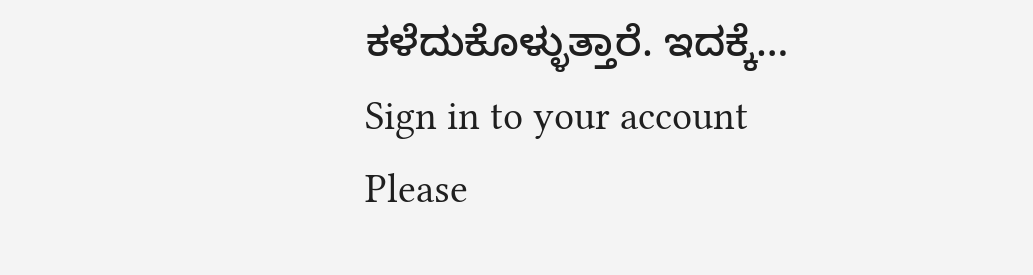ಕಳೆದುಕೊಳ್ಳುತ್ತಾರೆ. ಇದಕ್ಕೆ…
Sign in to your account
Please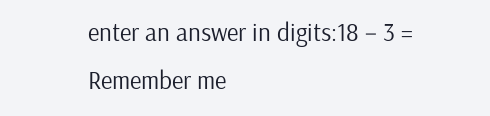enter an answer in digits:18 − 3 =
Remember me